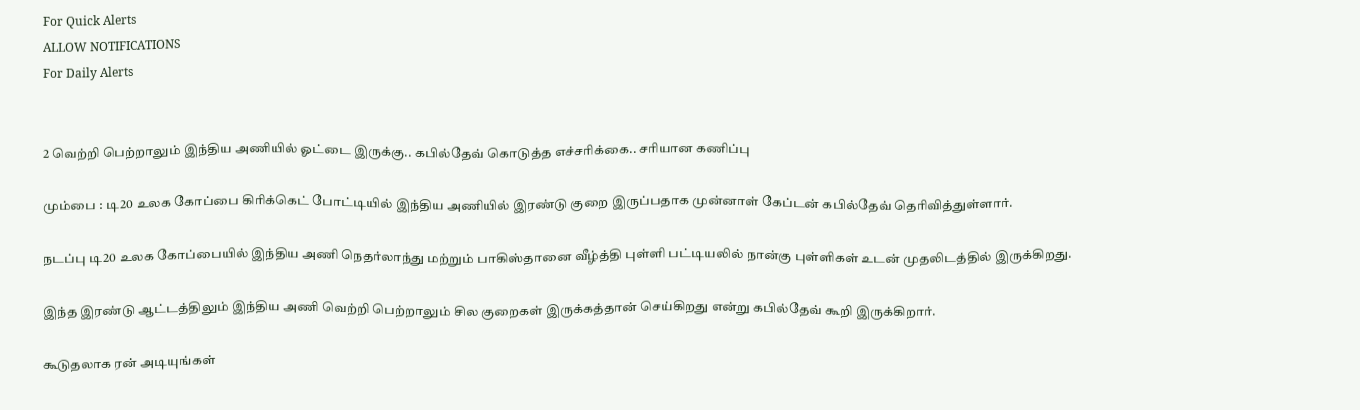For Quick Alerts
ALLOW NOTIFICATIONS
For Daily Alerts


2 வெற்றி பெற்றாலும் இந்திய அணியில் ஓட்டை இருக்கு.. கபில்தேவ் கொடுத்த எச்சரிக்கை.. சரியான கணிப்பு

மும்பை : டி20 உலக கோப்பை கிரிக்கெட் போட்டியில் இந்திய அணியில் இரண்டு குறை இருப்பதாக முன்னாள் கேப்டன் கபில்தேவ் தெரிவித்துள்ளார்.

நடப்பு டி20 உலக கோப்பையில் இந்திய அணி நெதர்லாந்து மற்றும் பாகிஸ்தானை வீழ்த்தி புள்ளி பட்டியலில் நான்கு புள்ளிகள் உடன் முதலிடத்தில் இருக்கிறது.

இந்த இரண்டு ஆட்டத்திலும் இந்திய அணி வெற்றி பெற்றாலும் சில குறைகள் இருக்கத்தான் செய்கிறது என்று கபில்தேவ் கூறி இருக்கிறார்.

கூடுதலாக ரன் அடியுங்கள்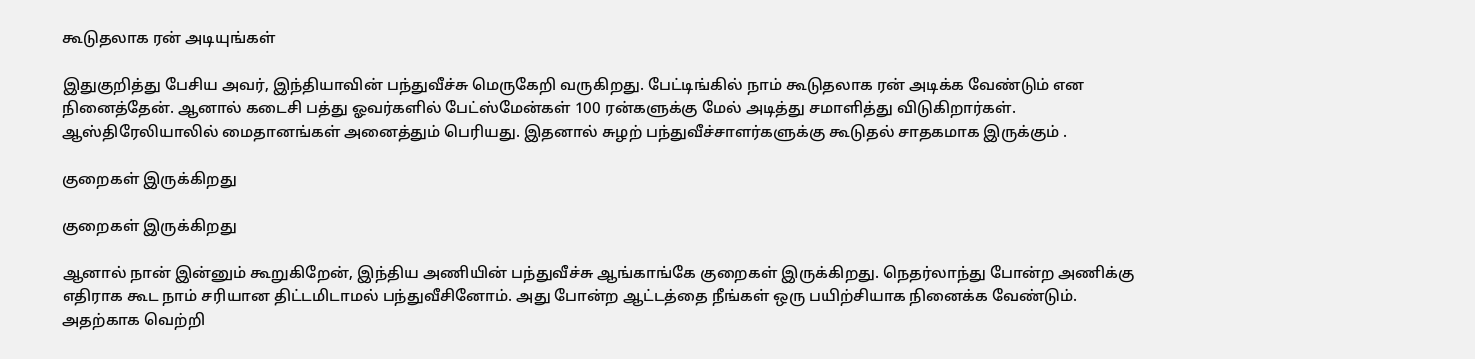கூடுதலாக ரன் அடியுங்கள்

இதுகுறித்து பேசிய அவர், இந்தியாவின் பந்துவீச்சு மெருகேறி வருகிறது. பேட்டிங்கில் நாம் கூடுதலாக ரன் அடிக்க வேண்டும் என நினைத்தேன். ஆனால் கடைசி பத்து ஓவர்களில் பேட்ஸ்மேன்கள் 100 ரன்களுக்கு மேல் அடித்து சமாளித்து விடுகிறார்கள். ஆஸ்திரேலியாலில் மைதானங்கள் அனைத்தும் பெரியது. இதனால் சுழற் பந்துவீச்சாளர்களுக்கு கூடுதல் சாதகமாக இருக்கும் .

குறைகள் இருக்கிறது

குறைகள் இருக்கிறது

ஆனால் நான் இன்னும் கூறுகிறேன், இந்திய அணியின் பந்துவீச்சு ஆங்காங்கே குறைகள் இருக்கிறது. நெதர்லாந்து போன்ற அணிக்கு எதிராக கூட நாம் சரியான திட்டமிடாமல் பந்துவீசினோம். அது போன்ற ஆட்டத்தை நீங்கள் ஒரு பயிற்சியாக நினைக்க வேண்டும். அதற்காக வெற்றி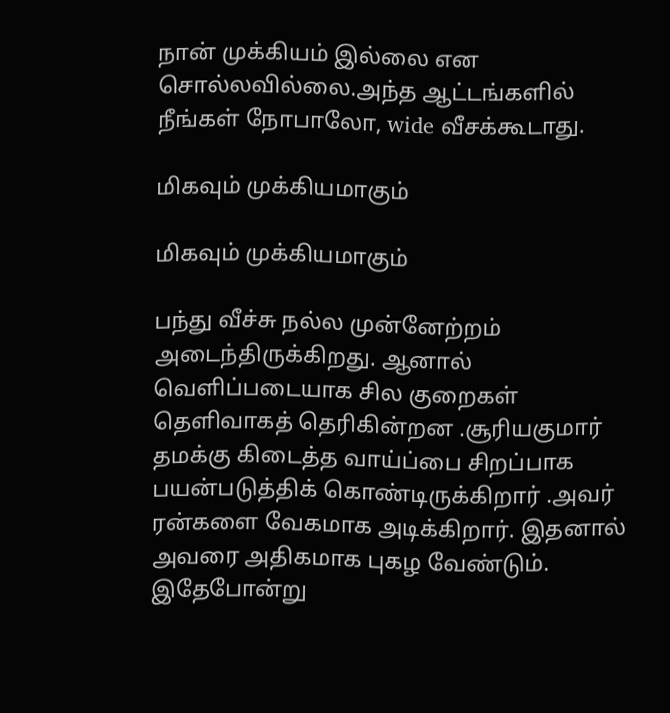நான் முக்கியம் இல்லை என சொல்லவில்லை.அந்த ஆட்டங்களில் நீங்கள் நோபாலோ, wide வீசக்கூடாது.

மிகவும் முக்கியமாகும்

மிகவும் முக்கியமாகும்

பந்து வீச்சு நல்ல முன்னேற்றம் அடைந்திருக்கிறது. ஆனால் வெளிப்படையாக சில குறைகள் தெளிவாகத் தெரிகின்றன .சூரியகுமார் தமக்கு கிடைத்த வாய்ப்பை சிறப்பாக பயன்படுத்திக் கொண்டிருக்கிறார் .அவர் ரன்களை வேகமாக அடிக்கிறார். இதனால் அவரை அதிகமாக புகழ வேண்டும். இதேபோன்று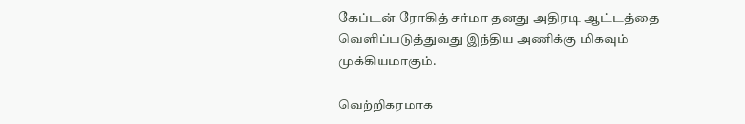கேப்டன் ரோகித் சர்மா தனது அதிரடி ஆட்டத்தை வெளிப்படுத்துவது இந்திய அணிக்கு மிகவும் முக்கியமாகும்.

வெற்றிகரமாக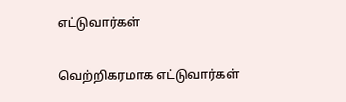எட்டுவார்கள்

வெற்றிகரமாக எட்டுவார்கள்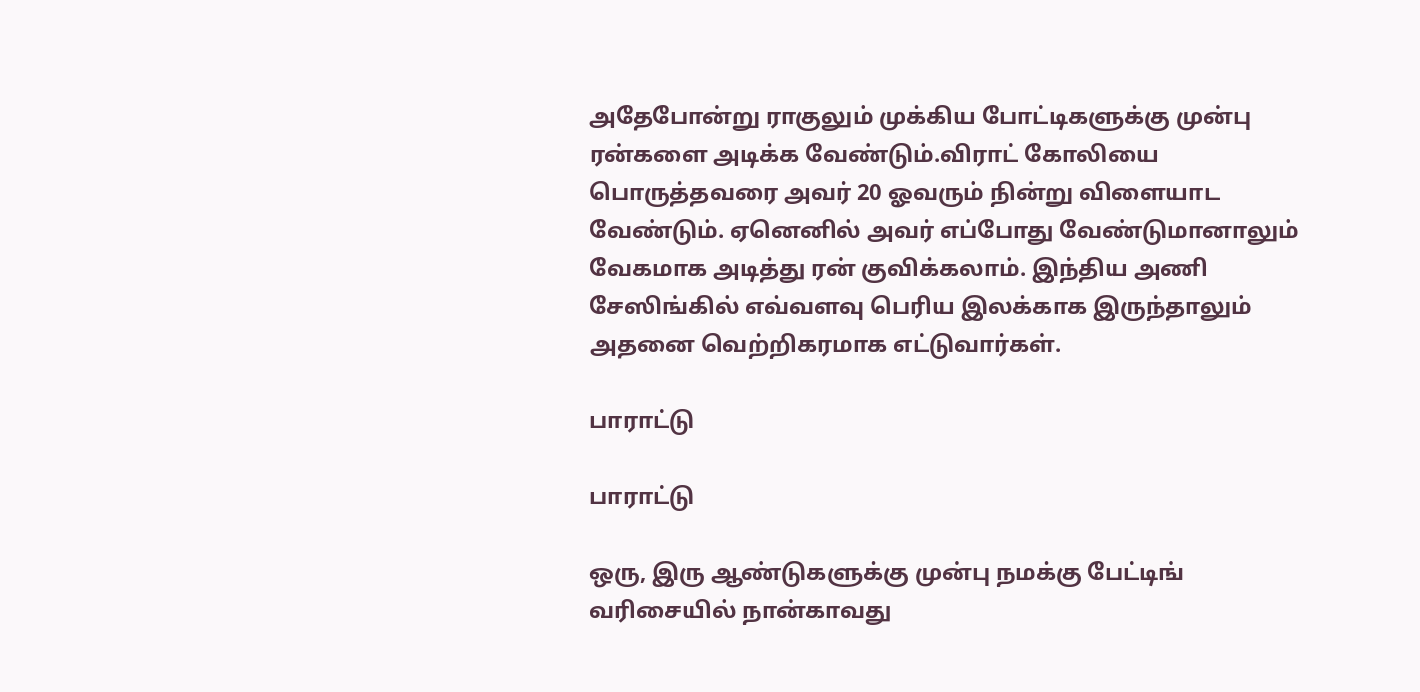அதேபோன்று ராகுலும் முக்கிய போட்டிகளுக்கு முன்பு ரன்களை அடிக்க வேண்டும்.விராட் கோலியை பொருத்தவரை அவர் 20 ஓவரும் நின்று விளையாட வேண்டும். ஏனெனில் அவர் எப்போது வேண்டுமானாலும் வேகமாக அடித்து ரன் குவிக்கலாம். இந்திய அணி சேஸிங்கில் எவ்வளவு பெரிய இலக்காக இருந்தாலும் அதனை வெற்றிகரமாக எட்டுவார்கள்.

பாராட்டு

பாராட்டு

ஒரு, இரு ஆண்டுகளுக்கு முன்பு நமக்கு பேட்டிங் வரிசையில் நான்காவது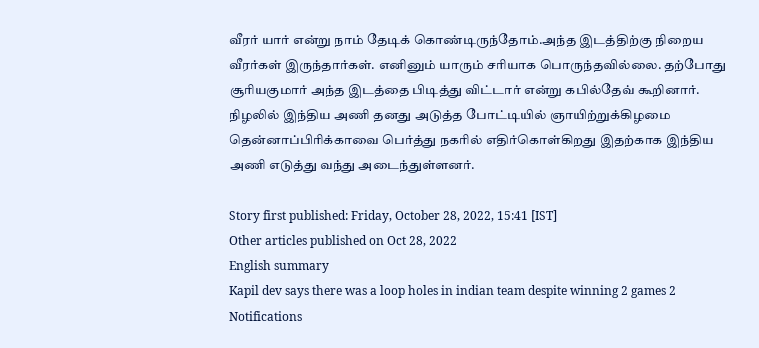வீரர் யார் என்று நாம் தேடிக் கொண்டிருந்தோம்.அந்த இடத்திற்கு நிறைய வீரர்கள் இருந்தார்கள். எனினும் யாரும் சரியாக பொருந்தவில்லை. தற்போது சூரியகுமார் அந்த இடத்தை பிடித்து விட்டார் என்று கபில்தேவ் கூறினார். நிழலில் இந்திய அணி தனது அடுத்த போட்டியில் ஞாயிற்றுக்கிழமை தென்னாப்பிரிக்காவை பெர்த்து நகரில் எதிர்கொள்கிறது இதற்காக இந்திய அணி எடுத்து வந்து அடைந்துள்ளனர்.

Story first published: Friday, October 28, 2022, 15:41 [IST]
Other articles published on Oct 28, 2022
English summary
Kapil dev says there was a loop holes in indian team despite winning 2 games 2
Notifications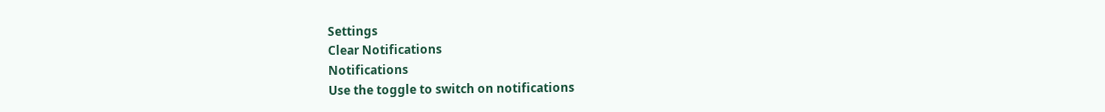Settings
Clear Notifications
Notifications
Use the toggle to switch on notifications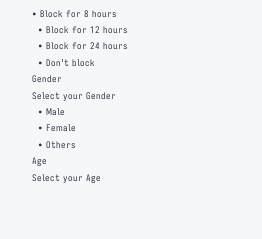• Block for 8 hours
  • Block for 12 hours
  • Block for 24 hours
  • Don't block
Gender
Select your Gender
  • Male
  • Female
  • Others
Age
Select your Age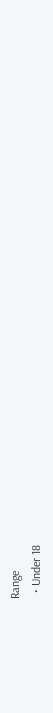Range
  • Under 18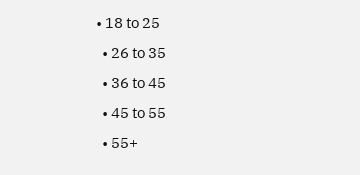• 18 to 25
  • 26 to 35
  • 36 to 45
  • 45 to 55
  • 55+